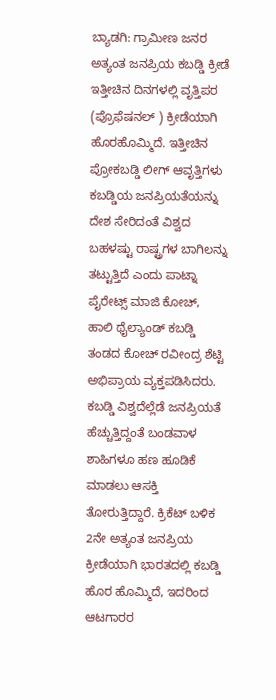ಬ್ಯಾಡಗಿ: ಗ್ರಾಮೀಣ ಜನರ ಅತ್ಯಂತ ಜನಪ್ರಿಯ ಕಬಡ್ಡಿ ಕ್ರೀಡೆ ಇತ್ತೀಚಿನ ದಿನಗಳಲ್ಲಿ ವೃತ್ತಿಪರ (ಪ್ರೊಫೆಷನಲ್ ) ಕ್ರೀಡೆಯಾಗಿ ಹೊರಹೊಮ್ಮಿದೆ. ಇತ್ತೀಚಿನ ಪ್ರೋಕಬಡ್ಡಿ ಲೀಗ್ ಆವೃತ್ತಿಗಳು ಕಬಡ್ಡಿಯ ಜನಪ್ರಿಯತೆಯನ್ನು ದೇಶ ಸೇರಿದಂತೆ ವಿಶ್ವದ ಬಹಳಷ್ಟು ರಾಷ್ಟ್ರಗಳ ಬಾಗಿಲನ್ನು ತಟ್ಟುತ್ತಿದೆ ಎಂದು ಪಾಟ್ನಾ ಪೈರೇಟ್ಸ್ ಮಾಜಿ ಕೋಚ್, ಹಾಲಿ ಥೈಲ್ಯಾಂಡ್ ಕಬಡ್ಡಿ ತಂಡದ ಕೋಚ್ ರವೀಂದ್ರ ಶೆಟ್ಟಿ ಅಭಿಪ್ರಾಯ ವ್ಯಕ್ತಪಡಿಸಿದರು.
ಕಬಡ್ಡಿ ವಿಶ್ವದೆಲ್ಲೆಡೆ ಜನಪ್ರಿಯತೆ ಹೆಚ್ಚುತ್ತಿದ್ದಂತೆ ಬಂಡವಾಳ ಶಾಹಿಗಳೂ ಹಣ ಹೂಡಿಕೆ ಮಾಡಲು ಆಸಕ್ತಿ ತೋರುತ್ತಿದ್ದಾರೆ. ಕ್ರಿಕೆಟ್ ಬಳಿಕ 2ನೇ ಅತ್ಯಂತ ಜನಪ್ರಿಯ ಕ್ರೀಡೆಯಾಗಿ ಭಾರತದಲ್ಲಿ ಕಬಡ್ಡಿ ಹೊರ ಹೊಮ್ಮಿದೆ, ಇದರಿಂದ ಆಟಗಾರರ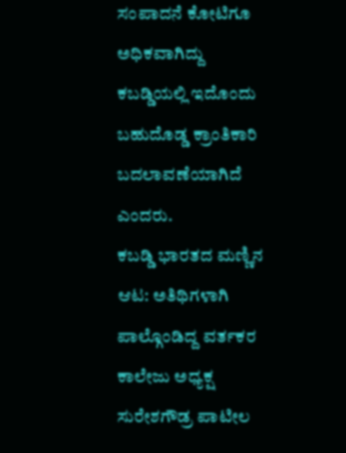ಸಂಪಾದನೆ ಕೋಟಿಗೂ ಅಧಿಕವಾಗಿದ್ದು ಕಬಡ್ಡಿಯಲ್ಲಿ ಇದೊಂದು ಬಹುದೊಡ್ಡ ಕ್ರಾಂತಿಕಾರಿ ಬದಲಾವಣೆಯಾಗಿದೆ ಎಂದರು.
ಕಬಡ್ಡಿ ಭಾರತದ ಮಣ್ಣಿನ ಆಟ: ಅತಿಥಿಗಳಾಗಿ ಪಾಲ್ಗೊಂಡಿದ್ದ ವರ್ತಕರ ಕಾಲೇಜು ಅಧ್ಯಕ್ಷ ಸುರೇಶಗೌಡ್ರ ಪಾಟೀಲ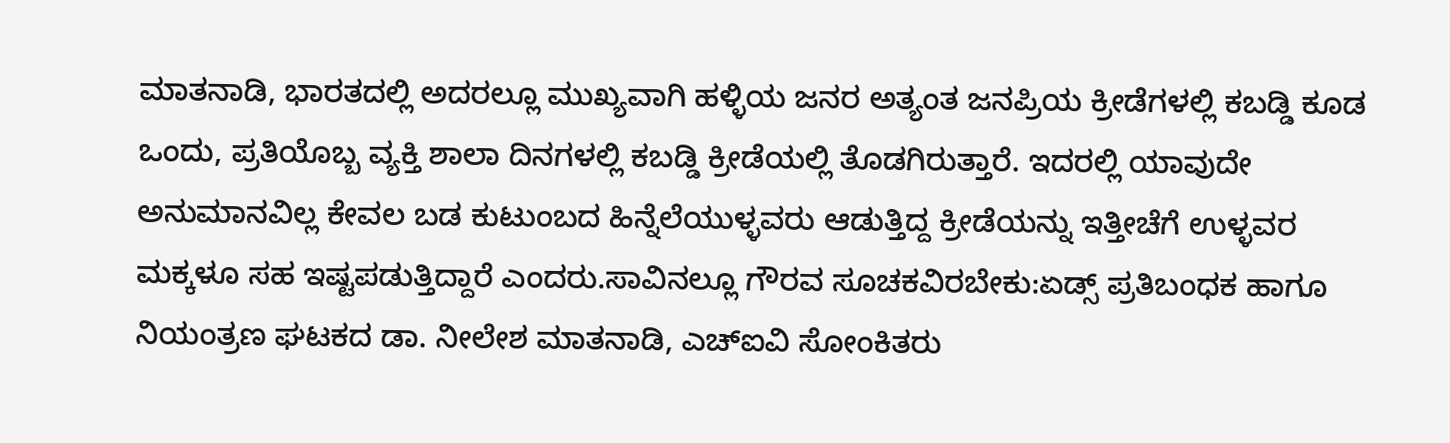ಮಾತನಾಡಿ, ಭಾರತದಲ್ಲಿ ಅದರಲ್ಲೂ ಮುಖ್ಯವಾಗಿ ಹಳ್ಳಿಯ ಜನರ ಅತ್ಯಂತ ಜನಪ್ರಿಯ ಕ್ರೀಡೆಗಳಲ್ಲಿ ಕಬಡ್ಡಿ ಕೂಡ ಒಂದು, ಪ್ರತಿಯೊಬ್ಬ ವ್ಯಕ್ತಿ ಶಾಲಾ ದಿನಗಳಲ್ಲಿ ಕಬಡ್ಡಿ ಕ್ರೀಡೆಯಲ್ಲಿ ತೊಡಗಿರುತ್ತಾರೆ. ಇದರಲ್ಲಿ ಯಾವುದೇ ಅನುಮಾನವಿಲ್ಲ ಕೇವಲ ಬಡ ಕುಟುಂಬದ ಹಿನ್ನೆಲೆಯುಳ್ಳವರು ಆಡುತ್ತಿದ್ದ ಕ್ರೀಡೆಯನ್ನು ಇತ್ತೀಚೆಗೆ ಉಳ್ಳವರ ಮಕ್ಕಳೂ ಸಹ ಇಷ್ಟಪಡುತ್ತಿದ್ದಾರೆ ಎಂದರು.ಸಾವಿನಲ್ಲೂ ಗೌರವ ಸೂಚಕವಿರಬೇಕು:ಏಡ್ಸ್ ಪ್ರತಿಬಂಧಕ ಹಾಗೂ ನಿಯಂತ್ರಣ ಘಟಕದ ಡಾ. ನೀಲೇಶ ಮಾತನಾಡಿ, ಎಚ್ಐವಿ ಸೋಂಕಿತರು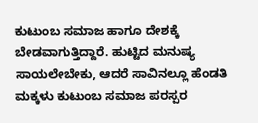ಕುಟುಂಬ ಸಮಾಜ ಹಾಗೂ ದೇಶಕ್ಕೆ ಬೇಡವಾಗುತ್ತಿದ್ದಾರೆ. ಹುಟ್ಟಿದ ಮನುಷ್ಯ ಸಾಯಲೇಬೇಕು, ಆದರೆ ಸಾವಿನಲ್ಲೂ ಹೆಂಡತಿ ಮಕ್ಕಳು ಕುಟುಂಬ ಸಮಾಜ ಪರಸ್ಪರ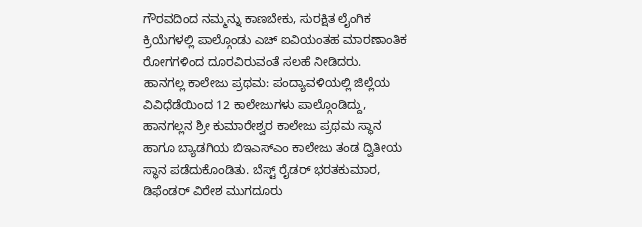ಗೌರವದಿಂದ ನಮ್ಮನ್ನು ಕಾಣಬೇಕು, ಸುರಕ್ಷಿತ ಲೈಂಗಿಕ ಕ್ರಿಯೆಗಳಲ್ಲಿ ಪಾಲ್ಗೊಂಡು ಎಚ್ ಐವಿಯಂತಹ ಮಾರಣಾಂತಿಕ ರೋಗಗಳಿಂದ ದೂರವಿರುವಂತೆ ಸಲಹೆ ನೀಡಿದರು.
ಹಾನಗಲ್ಲ ಕಾಲೇಜು ಪ್ರಥಮ: ಪಂದ್ಯಾವಳಿಯಲ್ಲಿ ಜಿಲ್ಲೆಯ ವಿವಿಧೆಡೆಯಿಂದ 12 ಕಾಲೇಜುಗಳು ಪಾಲ್ಗೊಂಡಿದ್ದು, ಹಾನಗಲ್ಲನ ಶ್ರೀ ಕುಮಾರೇಶ್ವರ ಕಾಲೇಜು ಪ್ರಥಮ ಸ್ಥಾನ ಹಾಗೂ ಬ್ಯಾಡಗಿಯ ಬಿಇಎಸ್ಎಂ ಕಾಲೇಜು ತಂಡ ದ್ವಿತೀಯ ಸ್ಥಾನ ಪಡೆದುಕೊಂಡಿತು. ಬೆಸ್ಟ್ ರೈಡರ್ ಭರತಕುಮಾರ, ಡಿಫೆಂಡರ್ ವಿರೇಶ ಮುಗದೂರು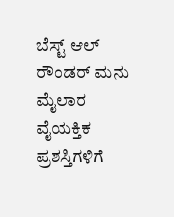ಬೆಸ್ಟ್ ಆಲ್ ರೌಂಡರ್ ಮನು ಮೈಲಾರ ವೈಯಕ್ತಿಕ ಪ್ರಶಸ್ತಿಗಳಿಗೆ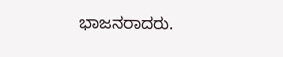ಭಾಜನರಾದರು.